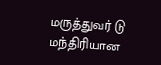மருத்துவர் டு மந்திரியான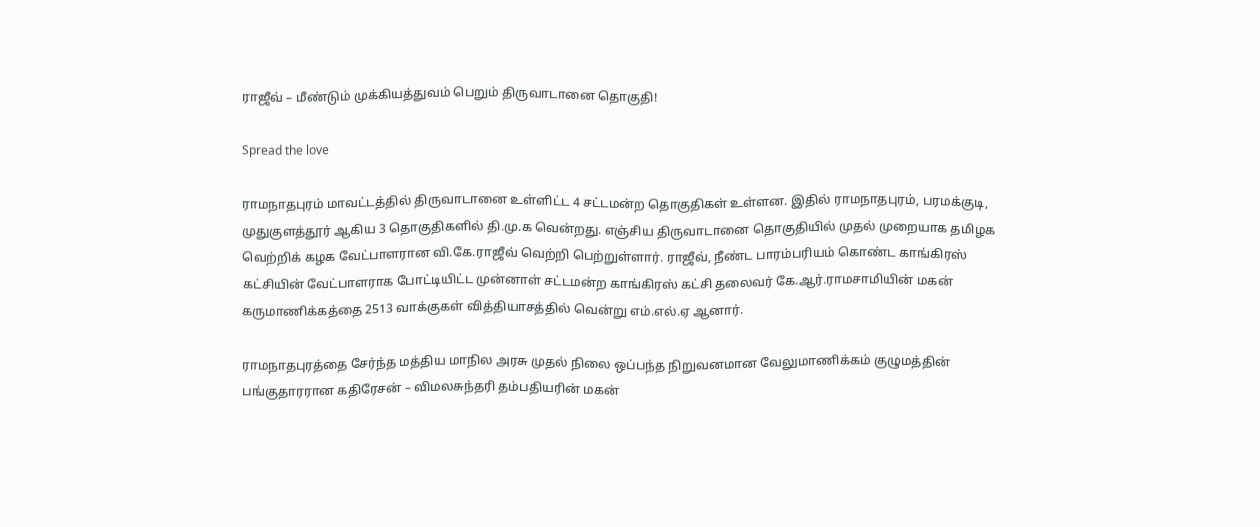ராஜீவ் – மீண்டும் முக்கியத்துவம் பெறும் திருவாடானை தொகுதி!

Spread the love

ராமநாதபுரம் மாவட்டத்தில் திருவாடானை உள்ளிட்ட 4 சட்டமன்ற தொகுதிகள் உள்ளன. இதில் ராமநாதபுரம், பரமக்குடி, முதுகுளத்தூர் ஆகிய 3 தொகுதிகளில் தி.மு.க வென்றது. எஞ்சிய திருவாடானை தொகுதியில் முதல் முறையாக தமிழக வெற்றிக் கழக வேட்பாளரான வி.கே.ராஜீவ் வெற்றி பெற்றுள்ளார். ராஜீவ், நீண்ட பாரம்பரியம் கொண்ட காங்கிரஸ் கட்சியின் வேட்பாளராக போட்டியிட்ட முன்னாள் சட்டமன்ற காங்கிரஸ் கட்சி தலைவர் கே.ஆர்.ராமசாமியின் மகன் கருமாணிக்கத்தை 2513 வாக்குகள் வித்தியாசத்தில் வென்று எம்.எல்.ஏ ஆனார்.

ராமநாதபுரத்தை சேர்ந்த மத்திய மாநில அரசு முதல் நிலை ஒப்பந்த நிறுவனமான வேலுமாணிக்கம் குழுமத்தின் பங்குதாரரான கதிரேசன் – விமலசுந்தரி தம்பதியரின் மகன்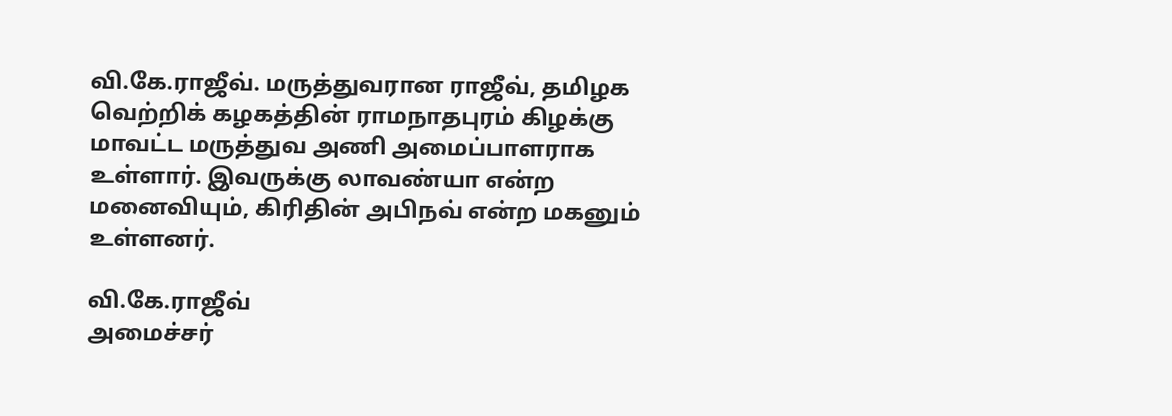வி.கே.ராஜீவ். மருத்துவரான ராஜீவ், தமிழக வெற்றிக் கழகத்தின் ராமநாதபுரம் கிழக்கு மாவட்ட மருத்துவ அணி அமைப்பாளராக உள்ளார். இவருக்கு லாவண்யா என்ற மனைவியும், கிரிதின் அபிநவ் என்ற மகனும் உள்ளனர்.

வி.கே.ராஜீவ்
அமைச்சர்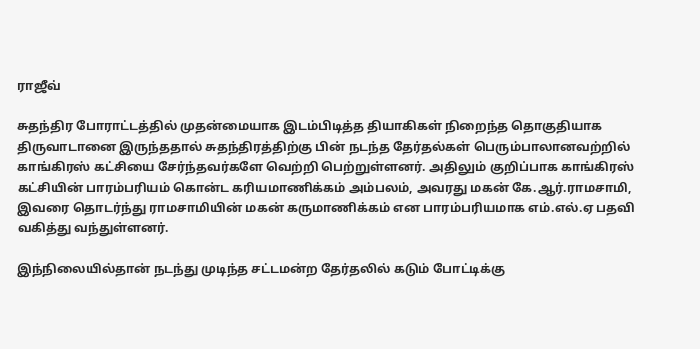ராஜீவ்

சுதந்திர போராட்டத்தில் முதன்மையாக இடம்பிடித்த தியாகிகள் நிறைந்த தொகுதியாக திருவாடானை இருந்ததால் சுதந்திரத்திற்கு பின் நடந்த தேர்தல்கள் பெரும்பாலானவற்றில் காங்கிரஸ் கட்சியை சேர்ந்தவர்களே வெற்றி பெற்றுள்ளனர். அதிலும் குறிப்பாக காங்கிரஸ் கட்சியின் பாரம்பரியம் கொன்ட கரியமாணிக்கம் அம்பலம், அவரது மகன் கே.ஆர்.ராமசாமி, இவரை தொடர்ந்து ராமசாமியின் மகன் கருமாணிக்கம் என பாரம்பரியமாக எம்.எல்.ஏ பதவி வகித்து வந்துள்ளனர்.

இந்நிலையில்தான் நடந்து முடிந்த சட்டமன்ற தேர்தலில் கடும் போட்டிக்கு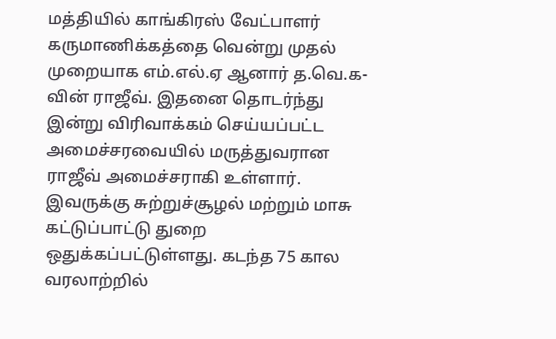மத்தியில் காங்கிரஸ் வேட்பாளர் கருமாணிக்கத்தை வென்று முதல் முறையாக எம்.எல்.ஏ ஆனார் த.வெ.க-வின் ராஜீவ். இதனை தொடர்ந்து இன்று விரிவாக்கம் செய்யப்பட்ட அமைச்சரவையில் மருத்துவரான ராஜீவ் அமைச்சராகி உள்ளார். இவருக்கு சுற்றுச்சூழல் மற்றும் மாசு கட்டுப்பாட்டு துறை ஒதுக்கப்பட்டுள்ளது. கடந்த 75 கால வரலாற்றில்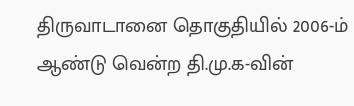திருவாடானை தொகுதியில் 2006-ம் ஆண்டு வென்ற தி.மு.க-வின்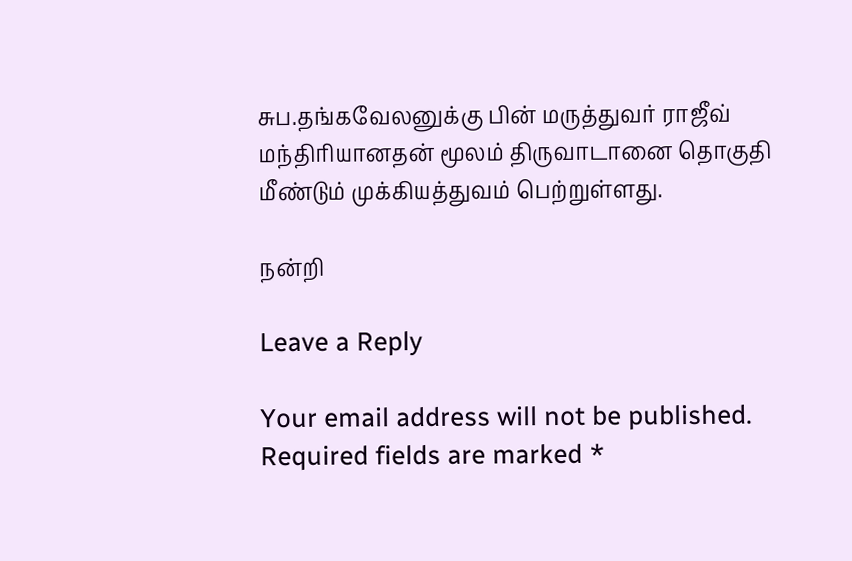சுப.தங்கவேலனுக்கு பின் மருத்துவர் ராஜீவ் மந்திரியானதன் மூலம் திருவாடானை தொகுதி மீண்டும் முக்கியத்துவம் பெற்றுள்ளது.

நன்றி

Leave a Reply

Your email address will not be published. Required fields are marked *